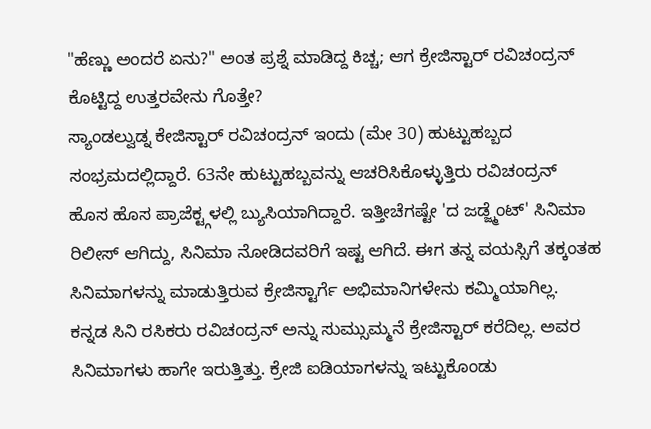"ಹೆಣ್ಣು ಅಂದರೆ ಏನು?" ಅಂತ ಪ್ರಶ್ನೆ ಮಾಡಿದ್ದ ಕಿಚ್ಚ; ಆಗ ಕ್ರೇಜಿಸ್ಟಾರ್ ರವಿಚಂದ್ರನ್ ಕೊಟ್ಟಿದ್ದ ಉತ್ತರವೇನು ಗೊತ್ತೇ?
ಸ್ಯಾಂಡಲ್ವುಡ್ನ ಕೇಜಿಸ್ಟಾರ್ ರವಿಚಂದ್ರನ್ ಇಂದು (ಮೇ 30) ಹುಟ್ಟುಹಬ್ಬದ ಸಂಭ್ರಮದಲ್ಲಿದ್ದಾರೆ. 63ನೇ ಹುಟ್ಟುಹಬ್ಬವನ್ನು ಆಚರಿಸಿಕೊಳ್ಳುತ್ತಿರು ರವಿಚಂದ್ರನ್ ಹೊಸ ಹೊಸ ಪ್ರಾಜೆಕ್ಟ್ಗಳಲ್ಲಿ ಬ್ಯುಸಿಯಾಗಿದ್ದಾರೆ. ಇತ್ತೀಚೆಗಷ್ಟೇ 'ದ ಜಡ್ಜ್ಮೆಂಟ್' ಸಿನಿಮಾ ರಿಲೀಸ್ ಆಗಿದ್ದು, ಸಿನಿಮಾ ನೋಡಿದವರಿಗೆ ಇಷ್ಟ ಆಗಿದೆ. ಈಗ ತನ್ನ ವಯಸ್ಸಿಗೆ ತಕ್ಕಂತಹ ಸಿನಿಮಾಗಳನ್ನು ಮಾಡುತ್ತಿರುವ ಕ್ರೇಜಿಸ್ಟಾರ್ಗೆ ಅಭಿಮಾನಿಗಳೇನು ಕಮ್ಮಿಯಾಗಿಲ್ಲ.
ಕನ್ನಡ ಸಿನಿ ರಸಿಕರು ರವಿಚಂದ್ರನ್ ಅನ್ನು ಸುಮ್ಸುಮ್ಮನೆ ಕ್ರೇಜಿಸ್ಟಾರ್ ಕರೆದಿಲ್ಲ. ಅವರ ಸಿನಿಮಾಗಳು ಹಾಗೇ ಇರುತ್ತಿತ್ತು. ಕ್ರೇಜಿ ಐಡಿಯಾಗಳನ್ನು ಇಟ್ಟುಕೊಂಡು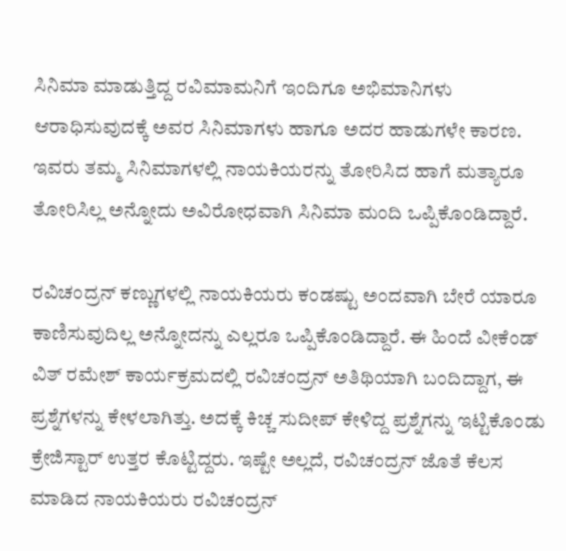ಸಿನಿಮಾ ಮಾಡುತ್ತಿದ್ದ ರವಿಮಾಮನಿಗೆ ಇಂದಿಗೂ ಅಭಿಮಾನಿಗಳು ಆರಾಧಿಸುವುದಕ್ಕೆ ಅವರ ಸಿನಿಮಾಗಳು ಹಾಗೂ ಅದರ ಹಾಡುಗಳೇ ಕಾರಣ. ಇವರು ತಮ್ಮ ಸಿನಿಮಾಗಳಲ್ಲಿ ನಾಯಕಿಯರನ್ನು ತೋರಿಸಿದ ಹಾಗೆ ಮತ್ಯಾರೂ ತೋರಿಸಿಲ್ಲ ಅನ್ನೋದು ಅವಿರೋಧವಾಗಿ ಸಿನಿಮಾ ಮಂದಿ ಒಪ್ಪಿಕೊಂಡಿದ್ದಾರೆ.

ರವಿಚಂದ್ರನ್ ಕಣ್ಣುಗಳಲ್ಲಿ ನಾಯಕಿಯರು ಕಂಡಷ್ಟು ಅಂದವಾಗಿ ಬೇರೆ ಯಾರೂ ಕಾಣಿಸುವುದಿಲ್ಲ ಅನ್ನೋದನ್ನು ಎಲ್ಲರೂ ಒಪ್ಪಿಕೊಂಡಿದ್ದಾರೆ. ಈ ಹಿಂದೆ ವೀಕೆಂಡ್ ವಿತ್ ರಮೇಶ್ ಕಾರ್ಯಕ್ರಮದಲ್ಲಿ ರವಿಚಂದ್ರನ್ ಅತಿಥಿಯಾಗಿ ಬಂದಿದ್ದಾಗ, ಈ ಪ್ರಶ್ನೆಗಳನ್ನು ಕೇಳಲಾಗಿತ್ತು. ಅದಕ್ಕೆ ಕಿಚ್ಚ ಸುದೀಪ್ ಕೇಳಿದ್ದ ಪ್ರಶ್ನೆಗನ್ನು ಇಟ್ಟಿಕೊಂಡು ಕ್ರೇಜಿಸ್ಟಾರ್ ಉತ್ತರ ಕೊಟ್ಟಿದ್ದರು. ಇಷ್ಟೇ ಅಲ್ಲದೆ, ರವಿಚಂದ್ರನ್ ಜೊತೆ ಕೆಲಸ ಮಾಡಿದ ನಾಯಕಿಯರು ರವಿಚಂದ್ರನ್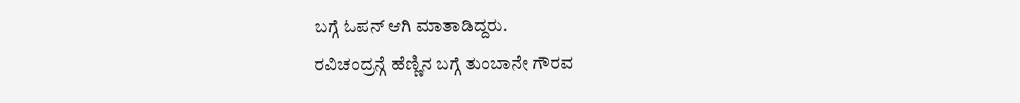ಬಗ್ಗೆ ಓಪನ್ ಆಗಿ ಮಾತಾಡಿದ್ದರು.
ರವಿಚಂದ್ರನ್ಗೆ ಹೆಣ್ಣಿನ ಬಗ್ಗೆ ತುಂಬಾನೇ ಗೌರವ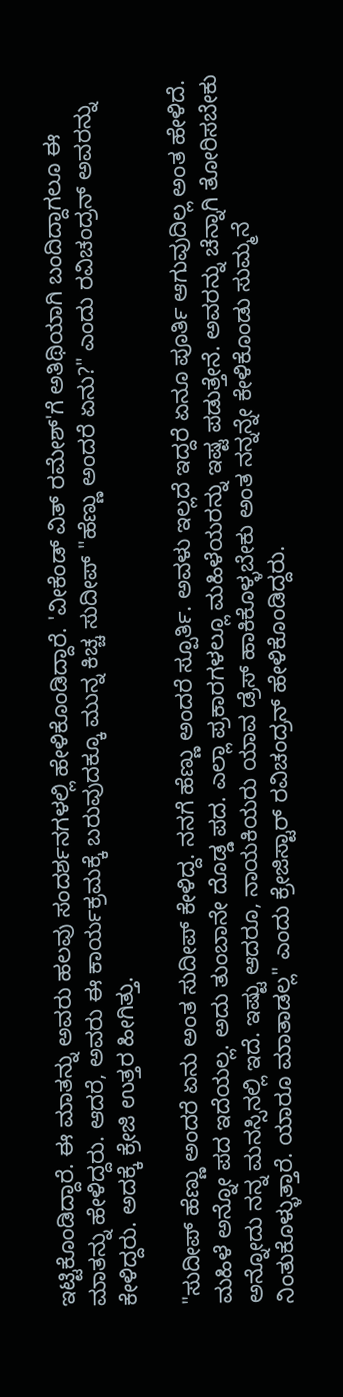ಇಟ್ಟಿಕೊಂಡಿದ್ದಾರೆ. ಈ ಮಾತನ್ನು ಅವರು ಹಲವು ಸಂದರ್ಶನಗಳಲ್ಲಿ ಹೇಳಿಕೊಂಡಿದ್ದಾರೆ. 'ವೀಕೆಂಡ್ ವಿತ್ ರಮೇಶ್'ಗೆ ಅತಿಥಿಯಾಗಿ ಬಂದಿದ್ದಾಗಲೂ ಈ ಮಾತನ್ನು ಹೇಳಿದ್ದರು. ಆದರೆ, ಅವರು ಈ ಕಾರ್ಯಕ್ರಮಕ್ಕೆ ಬರುವುದಕ್ಕೂ ಮುನ್ನ ಕಿಚ್ಚ ಸುದೀಪ್ "ಹೆಣ್ಣು ಅಂದರೆ ಏನು?" ಎಂದು ರವಿಚಂದ್ರನ್ ಅವರನ್ನು ಕೇಳಿದ್ದರು. ಅದಕ್ಕೆ ಕ್ರೇಜಿ ಉತ್ತರ ಹೀಗಿತ್ತು.

"ಸುದೀಪ್ ಹೆಣ್ಣು ಅಂದರೆ ಏನು ಅಂತ ಸುದೀಪ್ ಕೇಳಿದ್ದ. ನನಗೆ ಹೆಣ್ಣು ಅಂದರೆ ಸ್ಪೂರ್ತಿ. ಅವಳು ಇಲ್ಲದೆ ಇದ್ದರೆ ಏನೂ ಪೂರ್ತಿ ಆಗುವುದಿಲ್ಲ ಅಂತ ಹೇಳಿದೆ. ಮಹಿಳೆ ಅನ್ನೋ ಪದ ಇದೆಯಲ್ಲ. ಅದು ತುಂಬಾನೇ ದೊಡ್ಡ ಪದ. ಎಲ್ಲಾ ಪ್ರಕಾರಗಳಲ್ಲೂ ಮಹಿಳೆಯರನ್ನು ಇಷ್ಟ ಪಡುತ್ತೇನೆ. ಅವರನ್ನು ಚೆನ್ನಾಗಿ ತೋರಿಸಬೇಕು ಅನ್ನೋದು ನನ್ನ ಮನಸ್ಸಿನಲ್ಲಿ ಇದೆ. ಇಷ್ಟು ಆದರೂ, ನಾಯಕಿಯರು ಯಾವ ಡ್ರೆಸ್ ಹಾಕಿಕೊಳ್ಳಬೇಕು ಅಂತ ನನ್ನನ್ನೇ ಕೇಳಿಕೊಂಡು ಸುಮ್ಮನೆ ನಿಂತುಕೊಳ್ಳುತ್ತಾರೆ. ಯಾರೂ ಮಾತಾಡಲ್ಲ" ಎಂದು ಕ್ರೇಜಿಸ್ಟಾರ್ ರವಿಚಂದ್ರನ್ ಹೇಳಿಕೊಂಡಿದ್ದರು.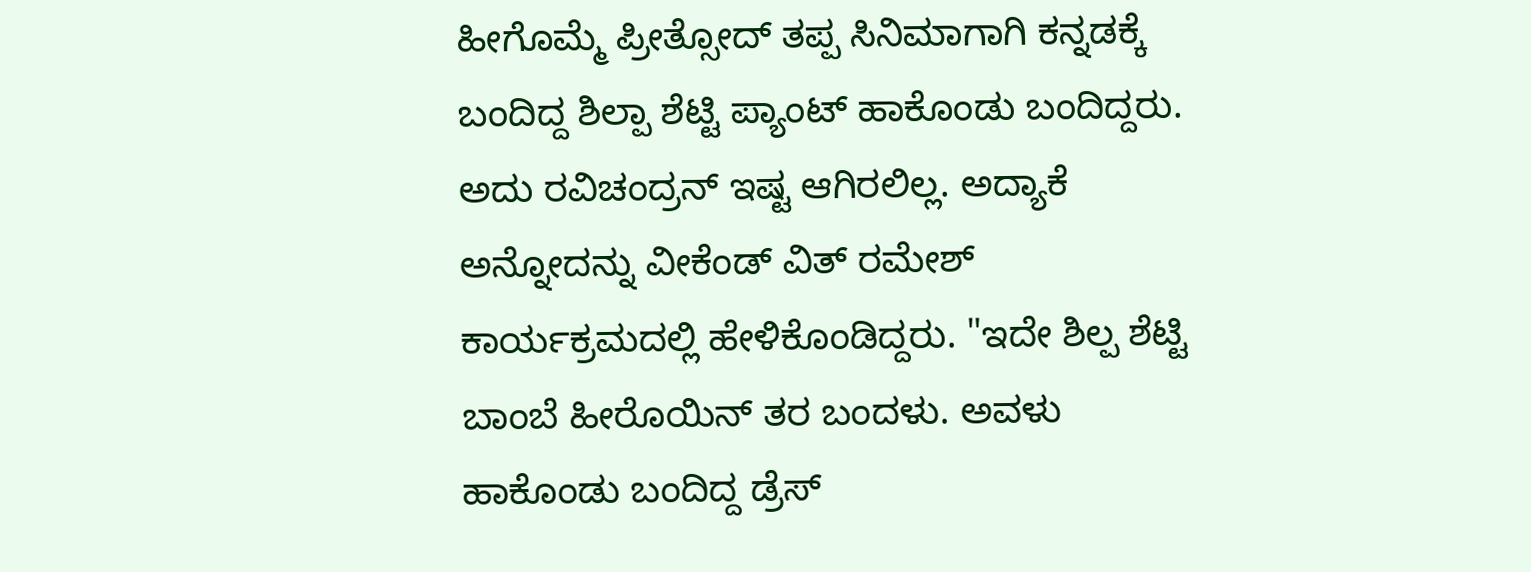ಹೀಗೊಮ್ಮೆ ಪ್ರೀತ್ಸೋದ್ ತಪ್ಪ ಸಿನಿಮಾಗಾಗಿ ಕನ್ನಡಕ್ಕೆ ಬಂದಿದ್ದ ಶಿಲ್ಪಾ ಶೆಟ್ಟಿ ಪ್ಯಾಂಟ್ ಹಾಕೊಂಡು ಬಂದಿದ್ದರು. ಅದು ರವಿಚಂದ್ರನ್ ಇಷ್ಟ ಆಗಿರಲಿಲ್ಲ. ಅದ್ಯಾಕೆ ಅನ್ನೋದನ್ನು ವೀಕೆಂಡ್ ವಿತ್ ರಮೇಶ್ ಕಾರ್ಯಕ್ರಮದಲ್ಲಿ ಹೇಳಿಕೊಂಡಿದ್ದರು. "ಇದೇ ಶಿಲ್ಪ ಶೆಟ್ಟಿ ಬಾಂಬೆ ಹೀರೊಯಿನ್ ತರ ಬಂದಳು. ಅವಳು ಹಾಕೊಂಡು ಬಂದಿದ್ದ ಡ್ರೆಸ್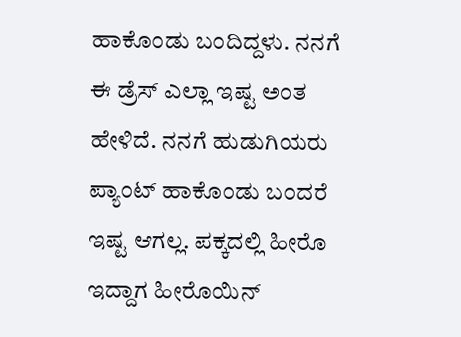ಹಾಕೊಂಡು ಬಂದಿದ್ದಳು. ನನಗೆ ಈ ಡ್ರೆಸ್ ಎಲ್ಲಾ ಇಷ್ಟ ಅಂತ ಹೇಳಿದೆ. ನನಗೆ ಹುಡುಗಿಯರು ಪ್ಯಾಂಟ್ ಹಾಕೊಂಡು ಬಂದರೆ ಇಷ್ಟ ಆಗಲ್ಲ. ಪಕ್ಕದಲ್ಲಿ ಹೀರೊ ಇದ್ದಾಗ ಹೀರೊಯಿನ್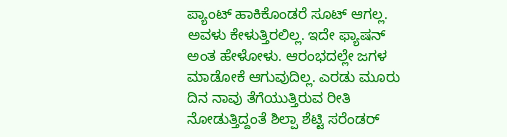ಪ್ಯಾಂಟ್ ಹಾಕಿಕೊಂಡರೆ ಸೂಟ್ ಆಗಲ್ಲ. ಅವಳು ಕೇಳುತ್ತಿರಲಿಲ್ಲ. ಇದೇ ಫ್ಯಾಷನ್ ಅಂತ ಹೇಳೋಳು. ಆರಂಭದಲ್ಲೇ ಜಗಳ ಮಾಡೋಕೆ ಆಗುವುದಿಲ್ಲ. ಎರಡು ಮೂರು ದಿನ ನಾವು ತೆಗೆಯುತ್ತಿರುವ ರೀತಿ ನೋಡುತ್ತಿದ್ದಂತೆ ಶಿಲ್ಪಾ ಶೆಟ್ಟಿ ಸರೆಂಡರ್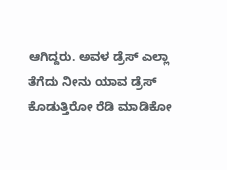ಆಗಿದ್ದರು. ಅವಳ ಡ್ರೆಸ್ ಎಲ್ಲಾ ತೆಗೆದು ನೀನು ಯಾವ ಡ್ರೆಸ್ ಕೊಡುತ್ತಿರೋ ರೆಡಿ ಮಾಡಿಕೋ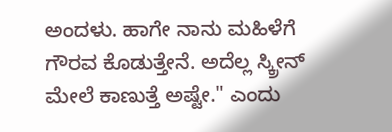ಅಂದಳು. ಹಾಗೇ ನಾನು ಮಹಿಳೆಗೆ ಗೌರವ ಕೊಡುತ್ತೇನೆ. ಅದೆಲ್ಲ ಸ್ಕ್ರೀನ್ ಮೇಲೆ ಕಾಣುತ್ತೆ ಅಷ್ಟೇ." ಎಂದು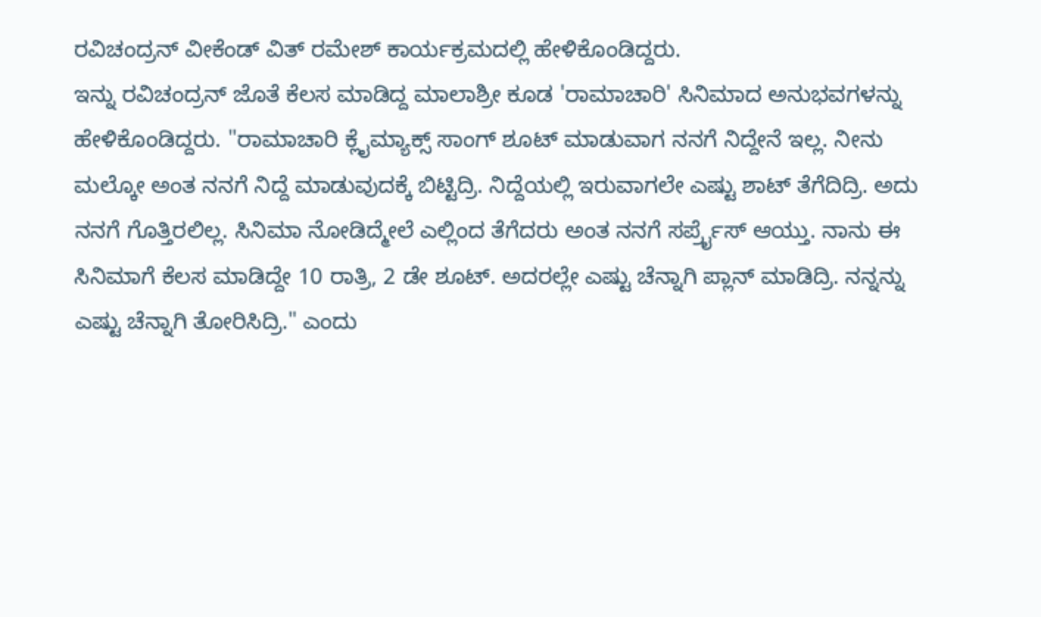ರವಿಚಂದ್ರನ್ ವೀಕೆಂಡ್ ವಿತ್ ರಮೇಶ್ ಕಾರ್ಯಕ್ರಮದಲ್ಲಿ ಹೇಳಿಕೊಂಡಿದ್ದರು.
ಇನ್ನು ರವಿಚಂದ್ರನ್ ಜೊತೆ ಕೆಲಸ ಮಾಡಿದ್ದ ಮಾಲಾಶ್ರೀ ಕೂಡ 'ರಾಮಾಚಾರಿ' ಸಿನಿಮಾದ ಅನುಭವಗಳನ್ನು ಹೇಳಿಕೊಂಡಿದ್ದರು. "ರಾಮಾಚಾರಿ ಕ್ಲೈಮ್ಯಾಕ್ಸ್ ಸಾಂಗ್ ಶೂಟ್ ಮಾಡುವಾಗ ನನಗೆ ನಿದ್ದೇನೆ ಇಲ್ಲ. ನೀನು ಮಲ್ಕೋ ಅಂತ ನನಗೆ ನಿದ್ದೆ ಮಾಡುವುದಕ್ಕೆ ಬಿಟ್ಟಿದ್ರಿ. ನಿದ್ದೆಯಲ್ಲಿ ಇರುವಾಗಲೇ ಎಷ್ಟು ಶಾಟ್ ತೆಗೆದಿದ್ರಿ. ಅದು ನನಗೆ ಗೊತ್ತಿರಲಿಲ್ಲ. ಸಿನಿಮಾ ನೋಡಿದ್ಮೇಲೆ ಎಲ್ಲಿಂದ ತೆಗೆದರು ಅಂತ ನನಗೆ ಸರ್ಪ್ರೈಸ್ ಆಯ್ತು. ನಾನು ಈ ಸಿನಿಮಾಗೆ ಕೆಲಸ ಮಾಡಿದ್ದೇ 10 ರಾತ್ರಿ, 2 ಡೇ ಶೂಟ್. ಅದರಲ್ಲೇ ಎಷ್ಟು ಚೆನ್ನಾಗಿ ಪ್ಲಾನ್ ಮಾಡಿದ್ರಿ. ನನ್ನನ್ನು ಎಷ್ಟು ಚೆನ್ನಾಗಿ ತೋರಿಸಿದ್ರಿ." ಎಂದು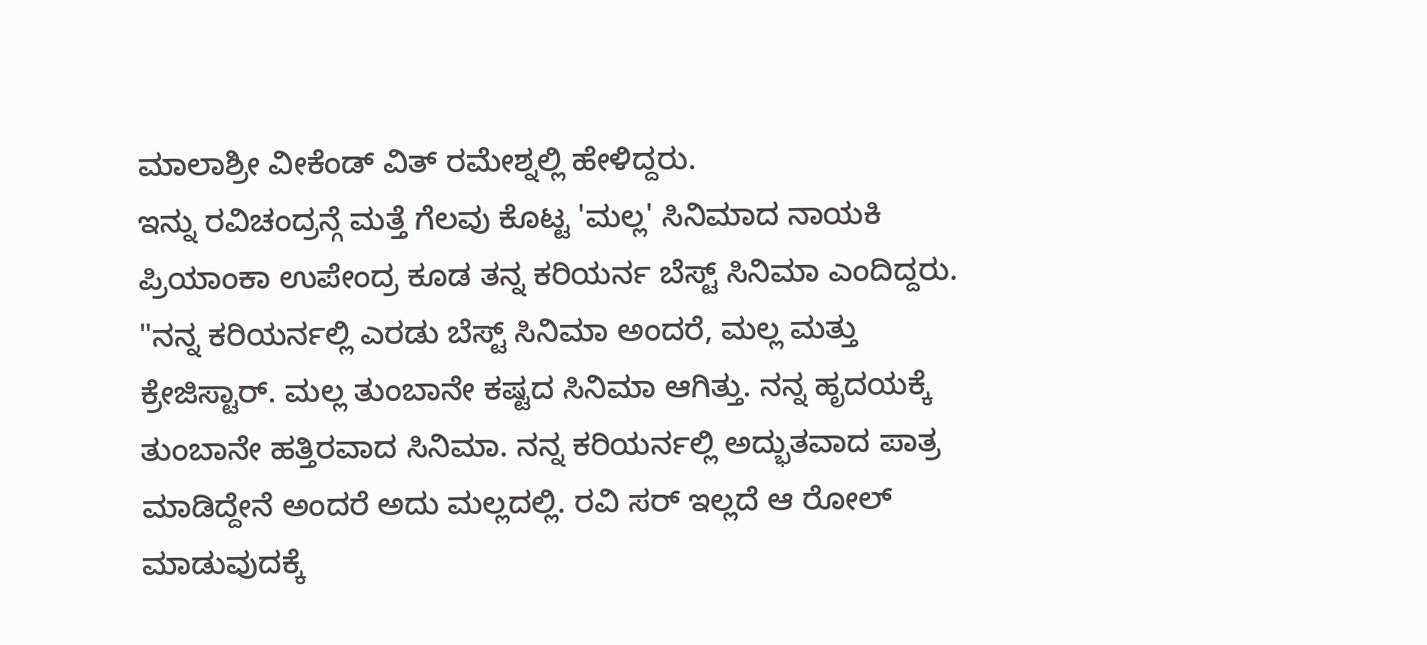ಮಾಲಾಶ್ರೀ ವೀಕೆಂಡ್ ವಿತ್ ರಮೇಶ್ನಲ್ಲಿ ಹೇಳಿದ್ದರು.
ಇನ್ನು ರವಿಚಂದ್ರನ್ಗೆ ಮತ್ತೆ ಗೆಲವು ಕೊಟ್ಟ 'ಮಲ್ಲ' ಸಿನಿಮಾದ ನಾಯಕಿ ಪ್ರಿಯಾಂಕಾ ಉಪೇಂದ್ರ ಕೂಡ ತನ್ನ ಕರಿಯರ್ನ ಬೆಸ್ಟ್ ಸಿನಿಮಾ ಎಂದಿದ್ದರು. "ನನ್ನ ಕರಿಯರ್ನಲ್ಲಿ ಎರಡು ಬೆಸ್ಟ್ ಸಿನಿಮಾ ಅಂದರೆ, ಮಲ್ಲ ಮತ್ತು ಕ್ರೇಜಿಸ್ಟಾರ್. ಮಲ್ಲ ತುಂಬಾನೇ ಕಷ್ಟದ ಸಿನಿಮಾ ಆಗಿತ್ತು. ನನ್ನ ಹೃದಯಕ್ಕೆ ತುಂಬಾನೇ ಹತ್ತಿರವಾದ ಸಿನಿಮಾ. ನನ್ನ ಕರಿಯರ್ನಲ್ಲಿ ಅದ್ಭುತವಾದ ಪಾತ್ರ ಮಾಡಿದ್ದೇನೆ ಅಂದರೆ ಅದು ಮಲ್ಲದಲ್ಲಿ. ರವಿ ಸರ್ ಇಲ್ಲದೆ ಆ ರೋಲ್ ಮಾಡುವುದಕ್ಕೆ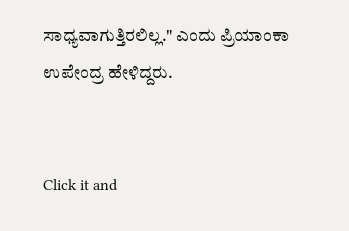ಸಾಧ್ಯವಾಗುತ್ತಿರಲಿಲ್ಲ." ಎಂದು ಪ್ರಿಯಾಂಕಾ ಉಪೇಂದ್ರ ಹೇಳಿದ್ದರು.


Click it and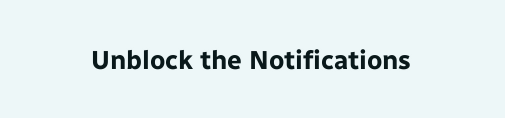Unblock the Notifications